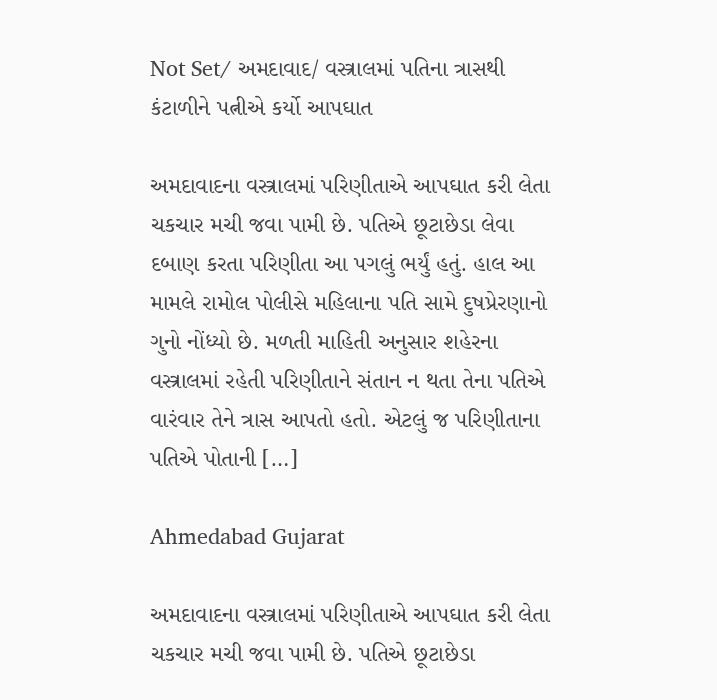Not Set/ અમદાવાદ/ વસ્ત્રાલમાં પતિના ત્રાસથી કંટાળીને પત્નીએ કર્યો આપઘાત

અમદાવાદના વસ્ત્રાલમાં પરિણીતાએ આપઘાત કરી લેતા ચકચાર મચી જવા પામી છે. પતિએ છૂટાછેડા લેવા દબાણ કરતા પરિણીતા આ પગલું ભર્યું હતું. હાલ આ મામલે રામોલ પોલીસે મહિલાના પતિ સામે દુષપ્રેરણાનો ગુનો નોંધ્યો છે. મળતી માહિતી અનુસાર શહેરના વસ્ત્રાલમાં રહેતી પરિણીતાને સંતાન ન થતા તેના પતિએ વારંવાર તેને ત્રાસ આપતો હતો. એટલું જ પરિણીતાના પતિએ પોતાની […]

Ahmedabad Gujarat

અમદાવાદના વસ્ત્રાલમાં પરિણીતાએ આપઘાત કરી લેતા ચકચાર મચી જવા પામી છે. પતિએ છૂટાછેડા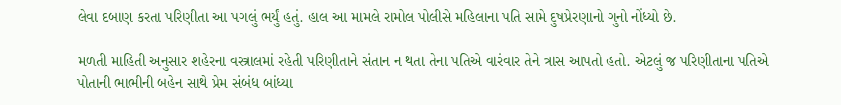લેવા દબાણ કરતા પરિણીતા આ પગલું ભર્યું હતું. હાલ આ મામલે રામોલ પોલીસે મહિલાના પતિ સામે દુષપ્રેરણાનો ગુનો નોંધ્યો છે.

મળતી માહિતી અનુસાર શહેરના વસ્ત્રાલમાં રહેતી પરિણીતાને સંતાન ન થતા તેના પતિએ વારંવાર તેને ત્રાસ આપતો હતો. એટલું જ પરિણીતાના પતિએ પોતાની ભાભીની બહેન સાથે પ્રેમ સંબંધ બાંધ્યા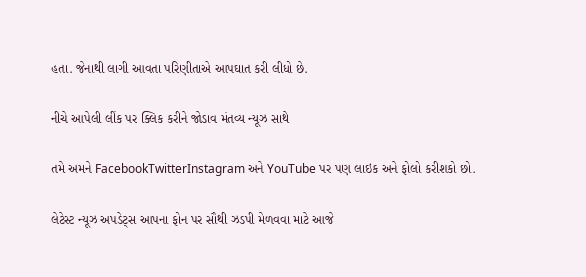હતા. જેનાથી લાગી આવતા પરિણીતાએ આપઘાત કરી લીધો છે.

નીચે આપેલી લીંક પર ક્લિક કરીને જોડાવ મંતવ્ય ન્યૂઝ સાથે

તમે અમને FacebookTwitterInstagram અને YouTube પર પણ લાઇક અને ફોલો કરીશકો છો.

લેટેસ્ટ ન્યૂઝ અપડેટ્સ આપના ફોન પર સૌથી ઝડપી મેળવવા માટે આજે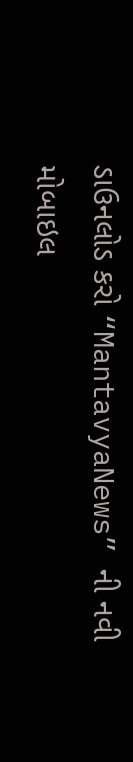ડાઉનલોડ કરો “MantavyaNews” ની નવી મોબાઇલ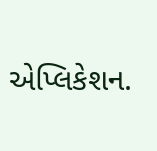એપ્લિકેશન.